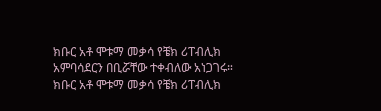ክቡር አቶ ሞቱማ መቃሳ የቼክ ሪፐብሊክ አምባሳደርን በቢሯቸው ተቀብለው አነጋገሩ።
ክቡር አቶ ሞቱማ መቃሳ የቼክ ሪፐብሊክ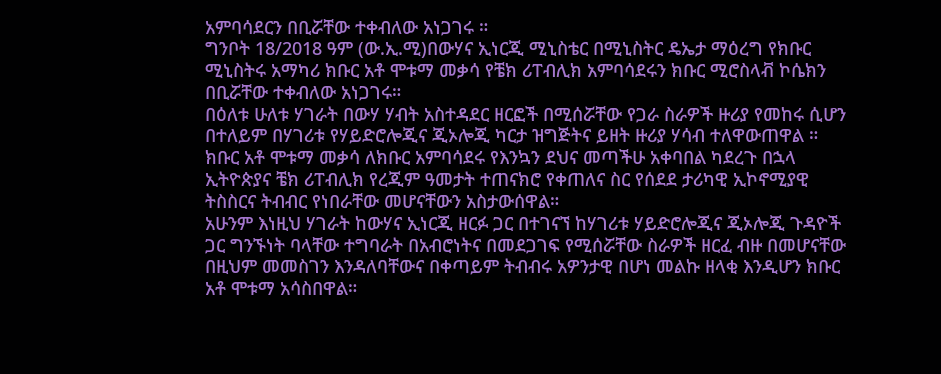አምባሳደርን በቢሯቸው ተቀብለው አነጋገሩ ።
ግንቦት 18/2018 ዓም (ው.ኢ.ሚ)በውሃና ኢነርጂ ሚኒስቴር በሚኒስትር ዴኤታ ማዕረግ የክቡር ሚኒስትሩ አማካሪ ክቡር አቶ ሞቱማ መቃሳ የቼክ ሪፐብሊክ አምባሳደሩን ክቡር ሚሮስላቭ ኮሴክን በቢሯቸው ተቀብለው አነጋገሩ።
በዕለቱ ሁለቱ ሃገራት በውሃ ሃብት አስተዳደር ዘርፎች በሚሰሯቸው የጋራ ስራዎች ዙሪያ የመከሩ ሲሆን በተለይም በሃገሪቱ የሃይድሮሎጂና ጂኦሎጂ ካርታ ዝግጅትና ይዘት ዙሪያ ሃሳብ ተለዋውጠዋል ።
ክቡር አቶ ሞቱማ መቃሳ ለክቡር አምባሳደሩ የእንኳን ደህና መጣችሁ አቀባበል ካደረጉ በኋላ ኢትዮጵያና ቼክ ሪፐብሊክ የረጂም ዓመታት ተጠናክሮ የቀጠለና ስር የሰደደ ታሪካዊ ኢኮኖሚያዊ ትስስርና ትብብር የነበራቸው መሆናቸውን አስታውሰዋል።
አሁንም እነዚህ ሃገራት ከውሃና ኢነርጂ ዘርፉ ጋር በተገናኘ ከሃገሪቱ ሃይድሮሎጂና ጂኦሎጂ ጉዳዮች ጋር ግንኙነት ባላቸው ተግባራት በአብሮነትና በመደጋገፍ የሚሰሯቸው ስራዎች ዘርፈ ብዙ በመሆናቸው በዚህም መመስገን እንዳለባቸውና በቀጣይም ትብብሩ አዎንታዊ በሆነ መልኩ ዘላቂ እንዲሆን ክቡር አቶ ሞቱማ አሳስበዋል።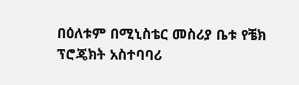በዕለቱም በሚኒስቴር መስሪያ ቤቱ የቼክ ፕሮጄክት አስተባባሪ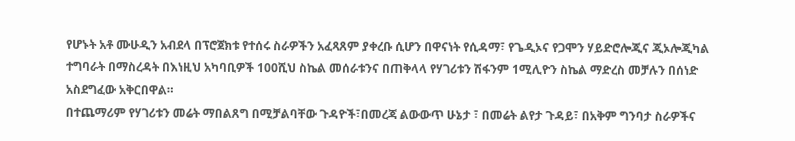የሆኑት አቶ ሙሁዲን አብደላ በፕሮጀክቱ የተሰሩ ስራዎችን አፈጻጸም ያቀረቡ ሲሆን በዋናነት የሲዳማ፣ የጌዲኦና የጋሞን ሃይድሮሎጂና ጂኦሎጂካል ተግባራት በማስረዳት በእነዚህ አካባቢዎች 100ሺህ ስኬል መሰራቱንና በጠቅላላ የሃገሪቱን ሽፋንም 1ሚሊዮን ስኬል ማድረስ መቻሉን በሰነድ አስደግፈው አቅርበዋል።
በተጨማሪም የሃገሪቱን መሬት ማበልጸግ በሚቻልባቸው ጉዳዮች፣በመረጃ ልውውጥ ሁኔታ ፣ በመሬት ልየታ ጉዳይ፣ በአቅም ግንባታ ስራዎችና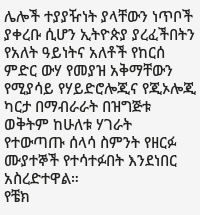ሌሎች ተያያዥነት ያላቸውን ነጥቦች ያቀረቡ ሲሆን ኢትዮጵያ ያረፈችበትን የአለት ዓይነትና አለቶች የከርሰ ምድር ውሃ የመያዝ አቅማቸውን የሚያሳይ የሃይድሮሎጂና የጂኦሎጂ ካርታ በማብራራት በዝግጅቱ ወቅትም ከሁለቱ ሃገራት የተውጣጡ ሰላሳ ስምንት የዘርፉ ሙያተኞች የተሳተፉበት እንደነበር አስረድተዋል።
የቼክ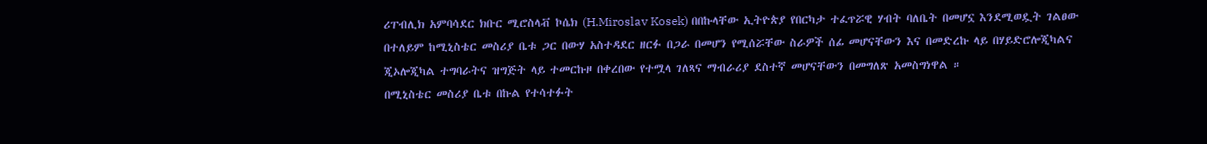ሪፐብሊክ አምባሳደር ክቡር ሚሮስላቭ ኮሴክ (H.Miroslav Kosek) በበኩላቸው ኢትዮጵያ የበርካታ ተፈጥሯዊ ሃብት ባለቤት በመሆኗ እንደሚወዷት ገልፀው በተለይም ከሚኒስቴር መስሪያ ቤቱ ጋር በውሃ አስተዳደር ዘርፉ በጋራ በመሆን የሚሰሯቸው ስራዎች ሰፊ መሆናቸውን እና በመድረኩ ላይ በሃይድሮሎጂካልና ጂኦሎጂካል ተግባራትና ዝግጅት ላይ ተመርኩዞ በቀረበው የተሟላ ገለጻና ማብራሪያ ደስተኛ መሆናቸውን በመግለጽ አመስግነዋል ።
በሚኒስቴር መስሪያ ቤቱ በኩል የተሳተፉት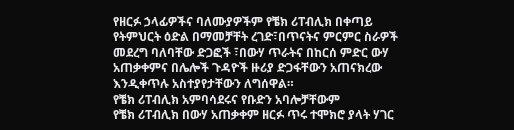የዘርፉ ኃላፊዎችና ባለሙያዎችም የቼክ ሪፐብሊክ በቀጣይ የትምህርት ዕድል በማመቻቸት ረገድ፣በጥናትና ምርምር ስራዎች መደረግ ባለባቸው ድጋፎች ፣በውሃ ጥራትና በከርሰ ምድር ውሃ አጠቃቀምና በሌሎች ጉዳዮች ዙሪያ ድጋፋቸውን አጠናክረው እንዲቀጥሉ አስተያየታቸውን ለግሰዋል።
የቼክ ሪፐብሊክ አምባሳደሩና የቡድን አባሎቻቸውም
የቼክ ሪፐብሊክ በውሃ አጠቃቀም ዘርፉ ጥሩ ተሞክሮ ያላት ሃገር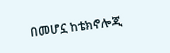በመሆኗ ከቴክኖሎጂ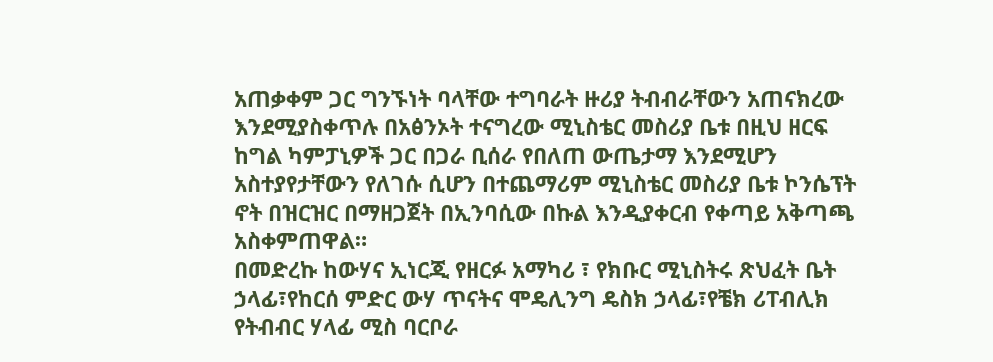አጠቃቀም ጋር ግንኙነት ባላቸው ተግባራት ዙሪያ ትብብራቸውን አጠናክረው እንደሚያስቀጥሉ በአፅንኦት ተናግረው ሚኒስቴር መስሪያ ቤቱ በዚህ ዘርፍ ከግል ካምፓኒዎች ጋር በጋራ ቢሰራ የበለጠ ውጤታማ እንደሚሆን አስተያየታቸውን የለገሱ ሲሆን በተጨማሪም ሚኒስቴር መስሪያ ቤቱ ኮንሴፕት ኖት በዝርዝር በማዘጋጀት በኢንባሲው በኩል እንዲያቀርብ የቀጣይ አቅጣጫ አስቀምጠዋል።
በመድረኩ ከውሃና ኢነርጂ የዘርፉ አማካሪ ፣ የክቡር ሚኒስትሩ ጽህፈት ቤት ኃላፊ፣የከርሰ ምድር ውሃ ጥናትና ሞዴሊንግ ዴስክ ኃላፊ፣የቼክ ሪፐብሊክ የትብብር ሃላፊ ሚስ ባርቦራ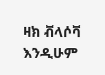ዛክ ቭላሶቫ እንዲሁም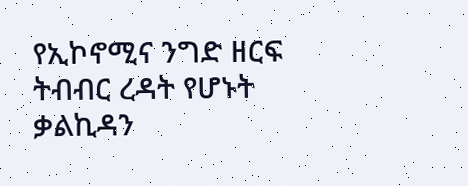የኢኮኖሚና ንግድ ዘርፍ ትብብር ረዳት የሆኑት ቃልኪዳን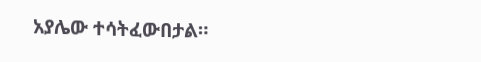አያሌው ተሳትፈውበታል።